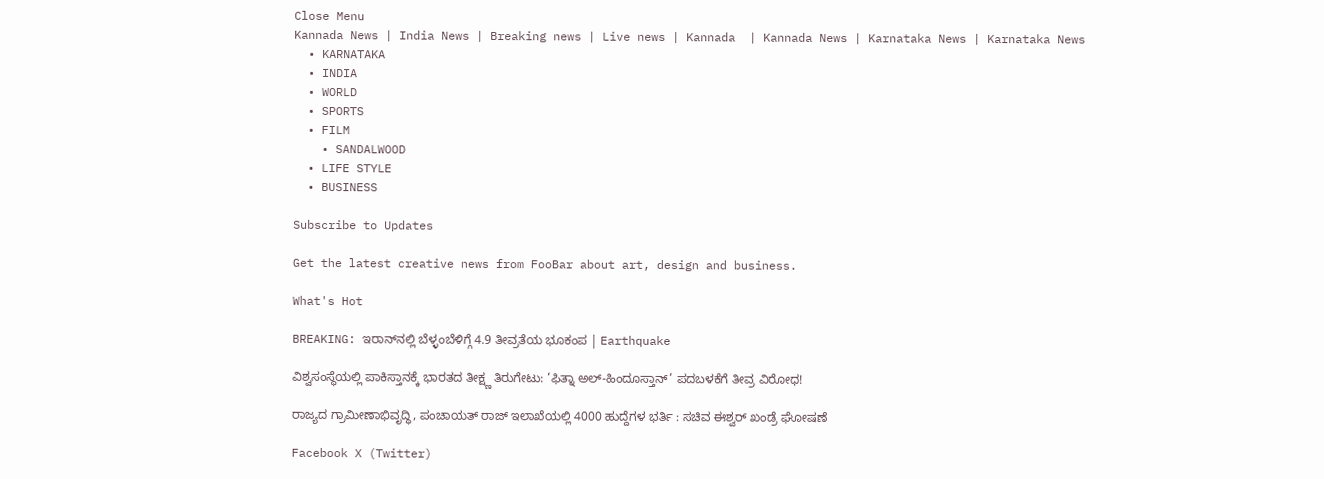Close Menu
Kannada News | India News | Breaking news | Live news | Kannada  | Kannada News | Karnataka News | Karnataka News
  • KARNATAKA
  • INDIA
  • WORLD
  • SPORTS
  • FILM
    • SANDALWOOD
  • LIFE STYLE
  • BUSINESS

Subscribe to Updates

Get the latest creative news from FooBar about art, design and business.

What's Hot

BREAKING: ಇರಾನ್‌ನಲ್ಲಿ ಬೆಳ್ಳಂಬೆಳಿಗ್ಗೆ 4.9 ತೀವ್ರತೆಯ ಭೂಕಂಪ | Earthquake

ವಿಶ್ವಸಂಸ್ಥೆಯಲ್ಲಿ ಪಾಕಿಸ್ತಾನಕ್ಕೆ ಭಾರತದ ತೀಕ್ಷ್ಣ ತಿರುಗೇಟು: ‘ಫಿತ್ನಾ ಅಲ್-ಹಿಂದೂಸ್ತಾನ್’ ಪದಬಳಕೆಗೆ ತೀವ್ರ ವಿರೋಧ!

ರಾಜ್ಯದ ಗ್ರಾಮೀಣಾಭಿವೃದ್ಧಿ, ಪಂಚಾಯತ್ ರಾಜ್ ಇಲಾಖೆಯಲ್ಲಿ 4000 ಹುದ್ದೆಗಳ ಭರ್ತಿ : ಸಚಿವ ಈಶ್ವರ್ ಖಂಡ್ರೆ ಘೋಷಣೆ

Facebook X (Twitter)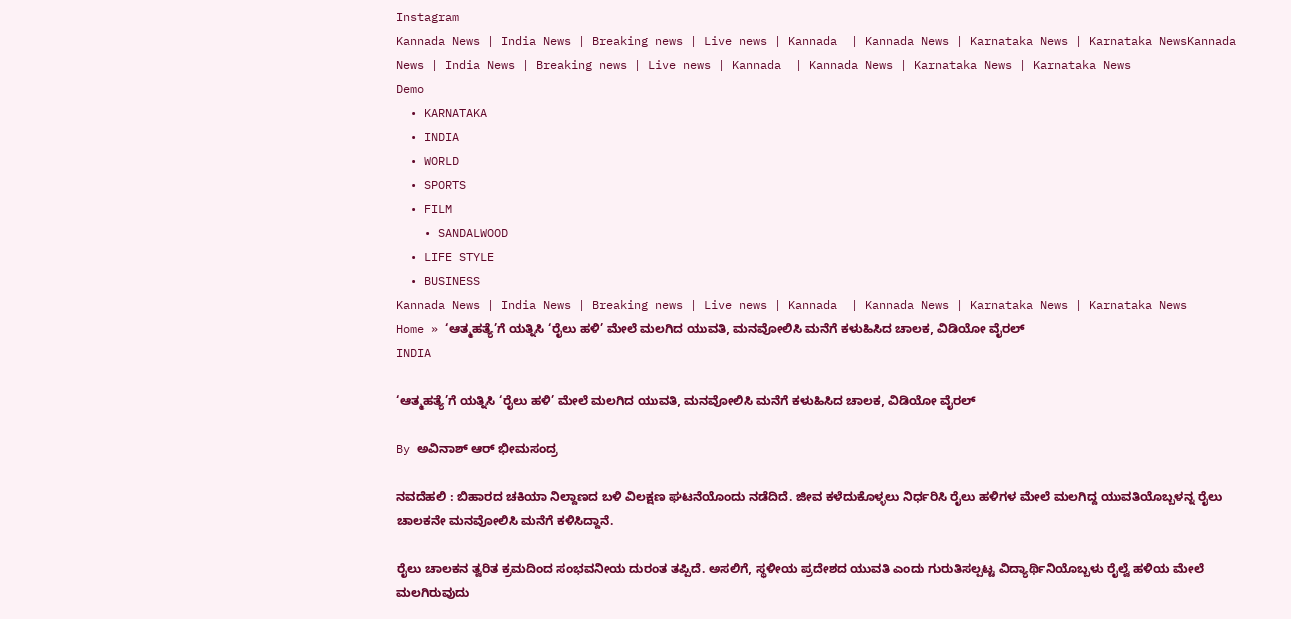Instagram
Kannada News | India News | Breaking news | Live news | Kannada  | Kannada News | Karnataka News | Karnataka NewsKannada News | India News | Breaking news | Live news | Kannada  | Kannada News | Karnataka News | Karnataka News
Demo
  • KARNATAKA
  • INDIA
  • WORLD
  • SPORTS
  • FILM
    • SANDALWOOD
  • LIFE STYLE
  • BUSINESS
Kannada News | India News | Breaking news | Live news | Kannada  | Kannada News | Karnataka News | Karnataka News
Home » ‘ಆತ್ಮಹತ್ಯೆ’ಗೆ ಯತ್ನಿಸಿ ‘ರೈಲು ಹಳಿ’ ಮೇಲೆ ಮಲಗಿದ ಯುವತಿ, ಮನವೋಲಿಸಿ ಮನೆಗೆ ಕಳುಹಿಸಿದ ಚಾಲಕ, ವಿಡಿಯೋ ವೈರಲ್
INDIA

‘ಆತ್ಮಹತ್ಯೆ’ಗೆ ಯತ್ನಿಸಿ ‘ರೈಲು ಹಳಿ’ ಮೇಲೆ ಮಲಗಿದ ಯುವತಿ, ಮನವೋಲಿಸಿ ಮನೆಗೆ ಕಳುಹಿಸಿದ ಚಾಲಕ, ವಿಡಿಯೋ ವೈರಲ್

By ಅವಿನಾಶ್‌ ಆರ್‌ ಭೀಮಸಂದ್ರ

ನವದೆಹಲಿ : ಬಿಹಾರದ ಚಕಿಯಾ ನಿಲ್ದಾಣದ ಬಳಿ ವಿಲಕ್ಷಣ ಘಟನೆಯೊಂದು ನಡೆದಿದೆ. ಜೀವ ಕಳೆದುಕೊಳ್ಳಲು ನಿರ್ಧರಿಸಿ ರೈಲು ಹಳಿಗಳ ಮೇಲೆ ಮಲಗಿದ್ದ ಯುವತಿಯೊಬ್ಬಳನ್ನ ರೈಲು ಚಾಲಕನೇ ಮನವೋಲಿಸಿ ಮನೆಗೆ ಕಳಿಸಿದ್ದಾನೆ.

ರೈಲು ಚಾಲಕನ ತ್ವರಿತ ಕ್ರಮದಿಂದ ಸಂಭವನೀಯ ದುರಂತ ತಪ್ಪಿದೆ. ಅಸಲಿಗೆ, ಸ್ಥಳೀಯ ಪ್ರದೇಶದ ಯುವತಿ ಎಂದು ಗುರುತಿಸಲ್ಪಟ್ಟ ವಿದ್ಯಾರ್ಥಿನಿಯೊಬ್ಬಳು ರೈಲ್ವೆ ಹಳಿಯ ಮೇಲೆ ಮಲಗಿರುವುದು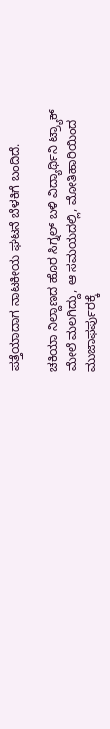ಪತ್ತೆಯಾದಾಗ ನಾಟಕೀಯ ಘಟನೆ ಬೆಳಕಿಗೆ ಬಂದಿದೆ.

ಚಕಿಯಾ ನಿಲ್ದಾಣದ ಹೊರ ಸಿಗ್ನಲ್ ಬಳಿ ವಿದ್ಯಾರ್ಥಿನಿ ಟ್ರ್ಯಾಕ್ ಮೇಲೆ ಮಲಗಿದ್ದು, ಆ ಸಮಯದಲ್ಲಿ, ಮೋತಿಹಾರಿಯಿಂದ ಮುಜಾಫರ್ಪುರಕ್ಕೆ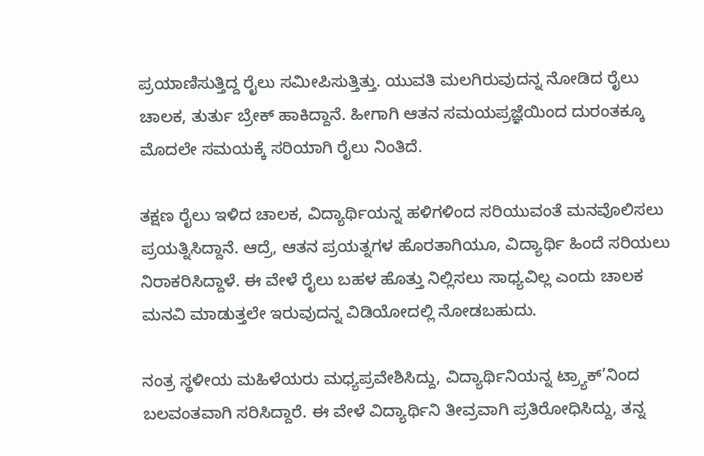ಪ್ರಯಾಣಿಸುತ್ತಿದ್ದ ರೈಲು ಸಮೀಪಿಸುತ್ತಿತ್ತು. ಯುವತಿ ಮಲಗಿರುವುದನ್ನ ನೋಡಿದ ರೈಲು ಚಾಲಕ, ತುರ್ತು ಬ್ರೇಕ್ ಹಾಕಿದ್ದಾನೆ. ಹೀಗಾಗಿ ಆತನ ಸಮಯಪ್ರಜ್ಞೆಯಿಂದ ದುರಂತಕ್ಕೂ ಮೊದಲೇ ಸಮಯಕ್ಕೆ ಸರಿಯಾಗಿ ರೈಲು ನಿಂತಿದೆ.

ತಕ್ಷಣ ರೈಲು ಇಳಿದ ಚಾಲಕ, ವಿದ್ಯಾರ್ಥಿಯನ್ನ ಹಳಿಗಳಿಂದ ಸರಿಯುವಂತೆ ಮನವೊಲಿಸಲು ಪ್ರಯತ್ನಿಸಿದ್ದಾನೆ. ಆದ್ರೆ, ಆತನ ಪ್ರಯತ್ನಗಳ ಹೊರತಾಗಿಯೂ, ವಿದ್ಯಾರ್ಥಿ ಹಿಂದೆ ಸರಿಯಲು ನಿರಾಕರಿಸಿದ್ದಾಳೆ. ಈ ವೇಳೆ ರೈಲು ಬಹಳ ಹೊತ್ತು ನಿಲ್ಲಿಸಲು ಸಾಧ್ಯವಿಲ್ಲ ಎಂದು ಚಾಲಕ ಮನವಿ ಮಾಡುತ್ತಲೇ ಇರುವುದನ್ನ ವಿಡಿಯೋದಲ್ಲಿ ನೋಡಬಹುದು.

ನಂತ್ರ ಸ್ಥಳೀಯ ಮಹಿಳೆಯರು ಮಧ್ಯಪ್ರವೇಶಿಸಿದ್ದು, ವಿದ್ಯಾರ್ಥಿನಿಯನ್ನ ಟ್ರ್ಯಾಕ್’ನಿಂದ ಬಲವಂತವಾಗಿ ಸರಿಸಿದ್ದಾರೆ. ಈ ವೇಳೆ ವಿದ್ಯಾರ್ಥಿನಿ ತೀವ್ರವಾಗಿ ಪ್ರತಿರೋಧಿಸಿದ್ದು, ತನ್ನ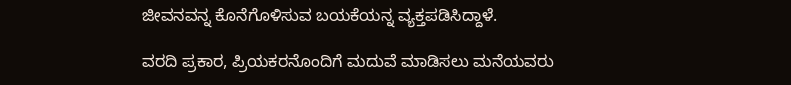ಜೀವನವನ್ನ ಕೊನೆಗೊಳಿಸುವ ಬಯಕೆಯನ್ನ ವ್ಯಕ್ತಪಡಿಸಿದ್ದಾಳೆ.

ವರದಿ ಪ್ರಕಾರ, ಪ್ರಿಯಕರನೊಂದಿಗೆ ಮದುವೆ ಮಾಡಿಸಲು ಮನೆಯವರು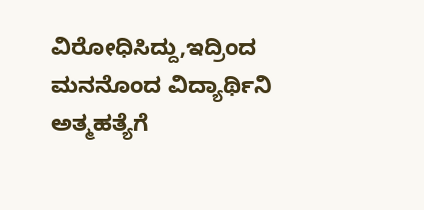ವಿರೋಧಿಸಿದ್ದು,ಇದ್ರಿಂದ ಮನನೊಂದ ವಿದ್ಯಾರ್ಥಿನಿ ಅತ್ಮಹತ್ಯೆಗೆ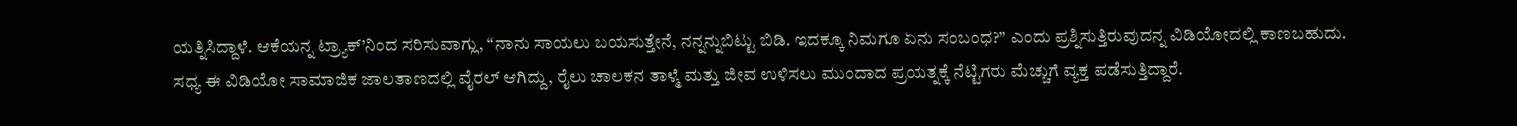ಯತ್ನಿಸಿದ್ದಾಳೆ. ಆಕೆಯನ್ನ ಟ್ರ್ಯಾಕ್’ನಿಂದ ಸರಿಸುವಾಗ್ಲು, “ನಾನು ಸಾಯಲು ಬಯಸುತ್ತೇನೆ, ನನ್ನನ್ನುಬಿಟ್ಟು ಬಿಡಿ. ಇದಕ್ಕೂ ನಿಮಗೂ ಏನು ಸಂಬಂಧ?” ಎಂದು ಪ್ರಶ್ನಿಸುತ್ತಿರುವುದನ್ನ ವಿಡಿಯೋದಲ್ಲಿ ಕಾಣಬಹುದು. ಸಧ್ಯ ಈ ವಿಡಿಯೋ ಸಾಮಾಜಿಕ ಜಾಲತಾಣದಲ್ಲಿ ವೈರಲ್ ಆಗಿದ್ದು, ರೈಲು ಚಾಲಕನ ತಾಳ್ಮೆ ಮತ್ತು ಜೀವ ಉಳಿಸಲು ಮುಂದಾದ ಪ್ರಯತ್ನಕ್ಕೆ ನೆಟ್ಟಿಗರು ಮೆಚ್ಚುಗೆ ವ್ಯಕ್ತ ಪಡೆಸುತ್ತಿದ್ದಾರೆ.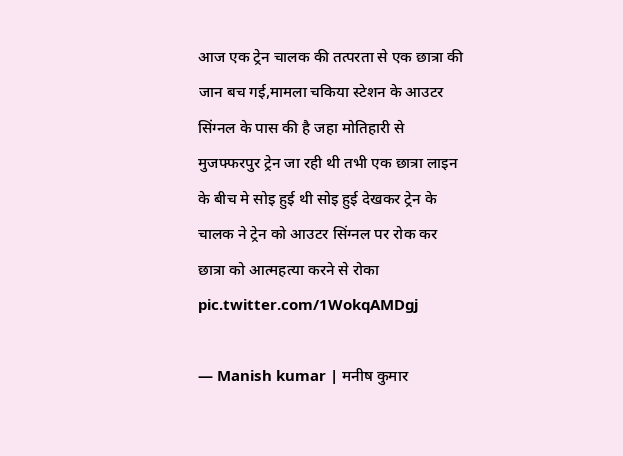आज एक ट्रेन चालक की तत्परता से एक छात्रा की जान बच गई,मामला चकिया स्टेशन के आउटर सिंग्नल के पास की है जहा मोतिहारी से मुजफ्फरपुर ट्रेन जा रही थी तभी एक छात्रा लाइन के बीच मे सोइ हुई थी सोइ हुई देखकर ट्रेन के चालक ने ट्रेन को आउटर सिंग्नल पर रोक कर छात्रा को आत्महत्या करने से रोका pic.twitter.com/1WokqAMDgj

— Manish kumar | मनीष कुमार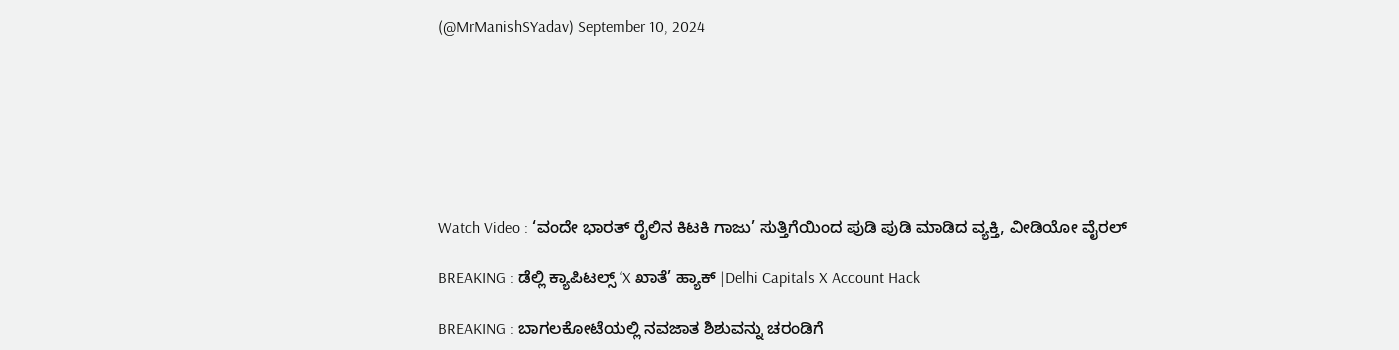(@MrManishSYadav) September 10, 2024







Watch Video : ‘ವಂದೇ ಭಾರತ್ ರೈಲಿನ ಕಿಟಕಿ ಗಾಜು’ ಸುತ್ತಿಗೆಯಿಂದ ಪುಡಿ ಪುಡಿ ಮಾಡಿದ ವ್ಯಕ್ತಿ, ವೀಡಿಯೋ ವೈರಲ್

BREAKING : ಡೆಲ್ಲಿ ಕ್ಯಾಪಿಟಲ್ಸ್ ‘X ಖಾತೆ’ ಹ್ಯಾಕ್ |Delhi Capitals X Account Hack

BREAKING : ಬಾಗಲಕೋಟೆಯಲ್ಲಿ ನವಜಾತ ಶಿಶುವನ್ನು ಚರಂಡಿಗೆ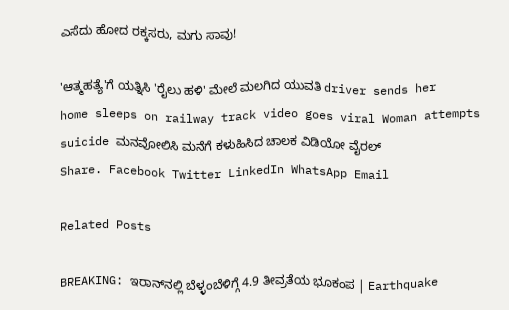ಎಸೆದು ಹೋದ ರಕ್ಕಸರು, ಮಗು ಸಾವು!

'ಆತ್ಮಹತ್ಯೆ'ಗೆ ಯತ್ನಿಸಿ 'ರೈಲು ಹಳಿ' ಮೇಲೆ ಮಲಗಿದ ಯುವತಿ driver sends her home sleeps on railway track video goes viral Woman attempts suicide ಮನವೋಲಿಸಿ ಮನೆಗೆ ಕಳುಹಿಸಿದ ಚಾಲಕ ವಿಡಿಯೋ ವೈರಲ್‌
Share. Facebook Twitter LinkedIn WhatsApp Email

Related Posts

BREAKING: ಇರಾನ್‌ನಲ್ಲಿ ಬೆಳ್ಳಂಬೆಳಿಗ್ಗೆ 4.9 ತೀವ್ರತೆಯ ಭೂಕಂಪ | Earthquake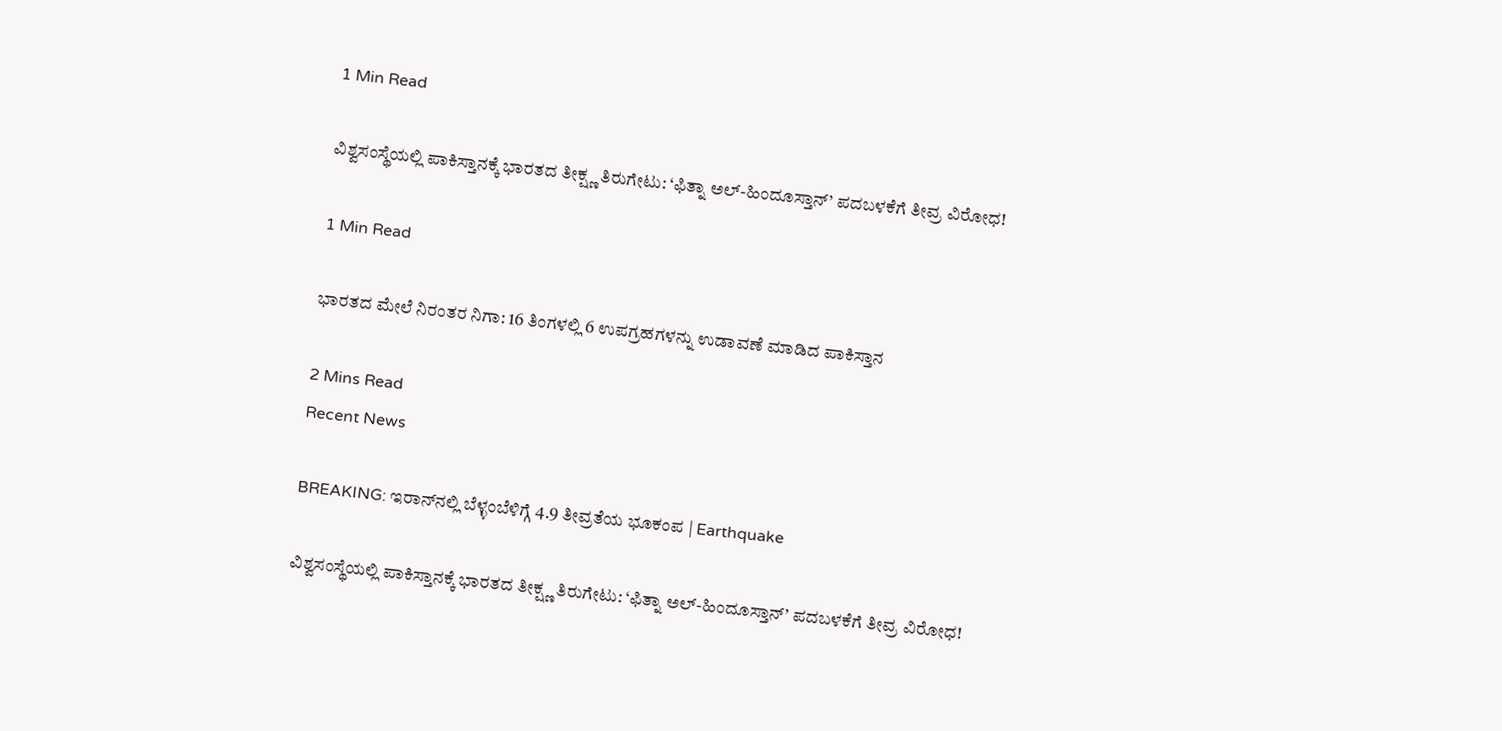1 Min Read

ವಿಶ್ವಸಂಸ್ಥೆಯಲ್ಲಿ ಪಾಕಿಸ್ತಾನಕ್ಕೆ ಭಾರತದ ತೀಕ್ಷ್ಣ ತಿರುಗೇಟು: ‘ಫಿತ್ನಾ ಅಲ್-ಹಿಂದೂಸ್ತಾನ್’ ಪದಬಳಕೆಗೆ ತೀವ್ರ ವಿರೋಧ!

1 Min Read

ಭಾರತದ ಮೇಲೆ ನಿರಂತರ ನಿಗಾ: 16 ತಿಂಗಳಲ್ಲಿ 6 ಉಪಗ್ರಹಗಳನ್ನು ಉಡಾವಣೆ ಮಾಡಿದ ಪಾಕಿಸ್ತಾನ

2 Mins Read
Recent News

BREAKING: ಇರಾನ್‌ನಲ್ಲಿ ಬೆಳ್ಳಂಬೆಳಿಗ್ಗೆ 4.9 ತೀವ್ರತೆಯ ಭೂಕಂಪ | Earthquake

ವಿಶ್ವಸಂಸ್ಥೆಯಲ್ಲಿ ಪಾಕಿಸ್ತಾನಕ್ಕೆ ಭಾರತದ ತೀಕ್ಷ್ಣ ತಿರುಗೇಟು: ‘ಫಿತ್ನಾ ಅಲ್-ಹಿಂದೂಸ್ತಾನ್’ ಪದಬಳಕೆಗೆ ತೀವ್ರ ವಿರೋಧ!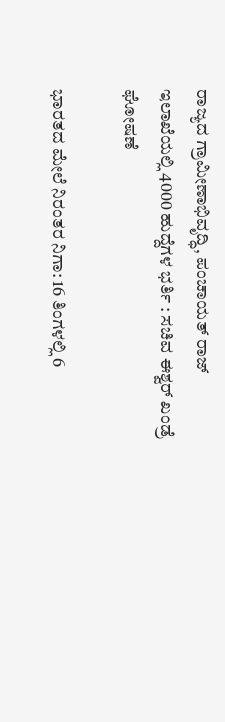ರಾಜ್ಯದ ಗ್ರಾಮೀಣಾಭಿವೃದ್ಧಿ, ಪಂಚಾಯತ್ ರಾಜ್ ಇಲಾಖೆಯಲ್ಲಿ 4000 ಹುದ್ದೆಗಳ ಭರ್ತಿ : ಸಚಿವ ಈಶ್ವರ್ ಖಂಡ್ರೆ ಘೋಷಣೆ

ಭಾರತದ ಮೇಲೆ ನಿರಂತರ ನಿಗಾ: 16 ತಿಂಗಳಲ್ಲಿ 6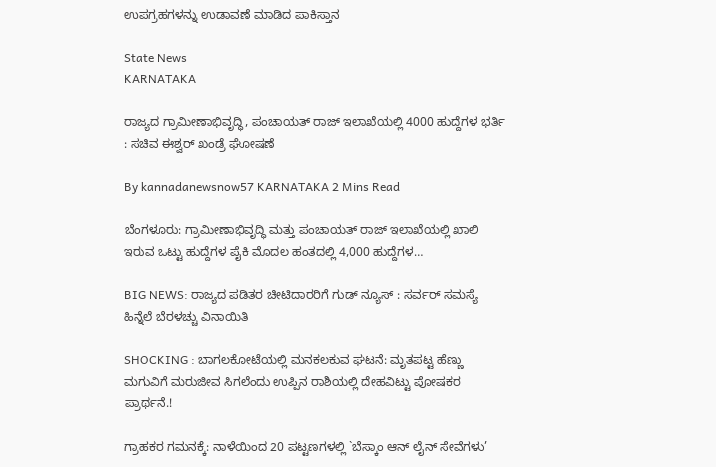ಉಪಗ್ರಹಗಳನ್ನು ಉಡಾವಣೆ ಮಾಡಿದ ಪಾಕಿಸ್ತಾನ

State News
KARNATAKA

ರಾಜ್ಯದ ಗ್ರಾಮೀಣಾಭಿವೃದ್ಧಿ, ಪಂಚಾಯತ್ ರಾಜ್ ಇಲಾಖೆಯಲ್ಲಿ 4000 ಹುದ್ದೆಗಳ ಭರ್ತಿ : ಸಚಿವ ಈಶ್ವರ್ ಖಂಡ್ರೆ ಘೋಷಣೆ

By kannadanewsnow57 KARNATAKA 2 Mins Read

ಬೆಂಗಳೂರು: ಗ್ರಾಮೀಣಾಭಿವೃದ್ಧಿ ಮತ್ತು ಪಂಚಾಯತ್ ರಾಜ್ ಇಲಾಖೆಯಲ್ಲಿ ಖಾಲಿ ಇರುವ ಒಟ್ಟು ಹುದ್ದೆಗಳ ಪೈಕಿ ಮೊದಲ ಹಂತದಲ್ಲಿ 4,000 ಹುದ್ದೆಗಳ…

BIG NEWS: ರಾಜ್ಯದ ಪಡಿತರ ಚೀಟಿದಾರರಿಗೆ ಗುಡ್ ನ್ಯೂಸ್ : ಸರ್ವರ್ ಸಮಸ್ಯೆ ಹಿನ್ನೆಲೆ ಬೆರಳಚ್ಚು ವಿನಾಯಿತಿ

SHOCKING : ಬಾಗಲಕೋಟೆಯಲ್ಲಿ ಮನಕಲಕುವ ಘಟನೆ: ಮೃತಪಟ್ಟ ಹೆಣ್ಣು ಮಗುವಿಗೆ ಮರುಜೀವ ಸಿಗಲೆಂದು ಉಪ್ಪಿನ ರಾಶಿಯಲ್ಲಿ ದೇಹವಿಟ್ಟು ಪೋಷಕರ ಪ್ರಾರ್ಥನೆ.!

ಗ್ರಾಹಕರ ಗಮನಕ್ಕೆ: ನಾಳೆಯಿಂದ 20 ಪಟ್ಟಣಗಳಲ್ಲಿ `ಬೆಸ್ಕಾಂ ಆನ್‌ ಲೈನ್ ಸೇವೆಗಳು’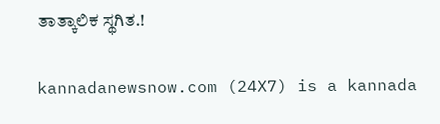ತಾತ್ಕಾಲಿಕ ಸ್ಥಗಿತ.!

kannadanewsnow.com (24X7) is a kannada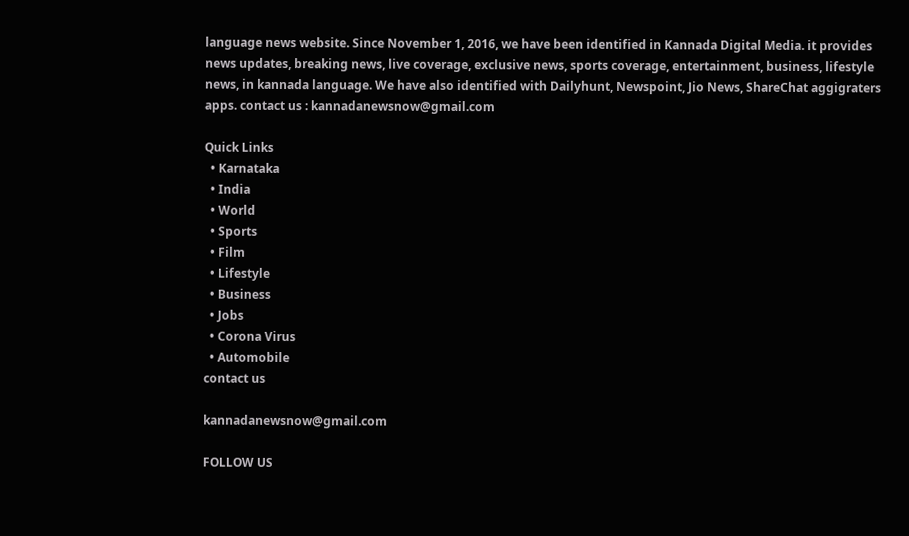language news website. Since November 1, 2016, we have been identified in Kannada Digital Media. it provides news updates, breaking news, live coverage, exclusive news, sports coverage, entertainment, business, lifestyle news, in kannada language. We have also identified with Dailyhunt, Newspoint, Jio News, ShareChat aggigraters apps. contact us : kannadanewsnow@gmail.com

Quick Links
  • Karnataka
  • India
  • World
  • Sports
  • Film
  • Lifestyle
  • Business
  • Jobs
  • Corona Virus
  • Automobile
contact us

kannadanewsnow@gmail.com

FOLLOW US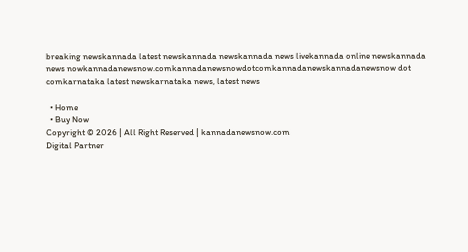breaking newskannada latest newskannada newskannada news livekannada online newskannada news nowkannadanewsnow.comkannadanewsnowdotcomkannadanewskannadanewsnow dot comkarnataka latest newskarnataka news, latest news

  • Home
  • Buy Now
Copyright © 2026 | All Right Reserved | kannadanewsnow.com
Digital Partner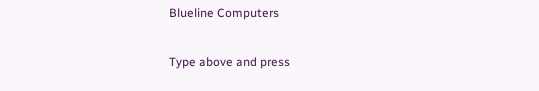Blueline Computers

Type above and press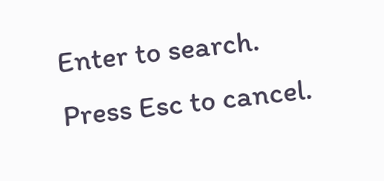Enter to search. Press Esc to cancel.